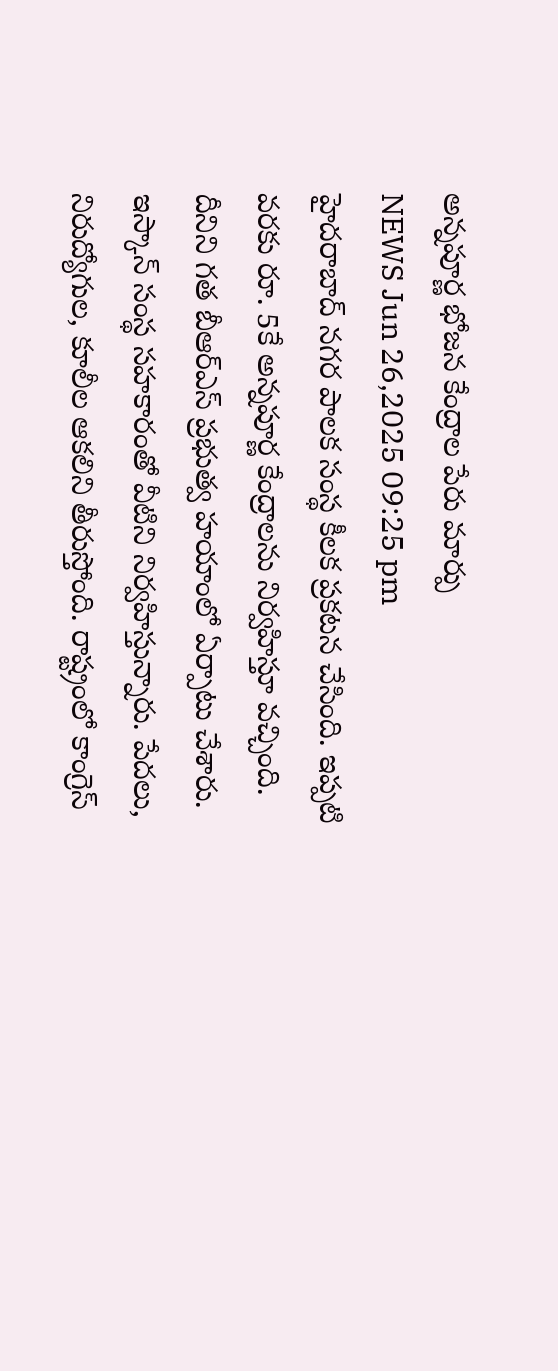అన్నపూర్ణ భోజన కేంద్రాల పేరు మార్పు
NEWS Jun 26,2025 09:25 pm
హైదరాబాద్ నగర పాలక సంస్థ కీలక ప్రకటన చేసింది. ఇప్పటి వరకు రూ. 5కే అన్నపూర్ణ కేంద్రాలను నిర్వహిస్తూ వచ్చింది. దీనిని గత బీఆర్ఎస్ ప్రభుత్వ హయాంలో ఏర్పాటు చేశారు. ఇస్కాన్ సంస్థ సహకారంతో వీటిని నిర్వహిస్తున్నారు. పేదలు, నిరుద్యోగుల, కూలీల ఆకలిని తీరుస్తోంది. రాష్ట్రంలో కాంగ్రెస్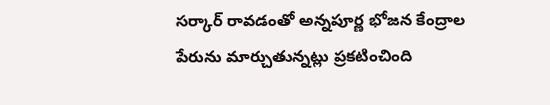సర్కార్ రావడంతో అన్నపూర్ణ భోజన కేంద్రాల పేరును మార్చుతున్నట్లు ప్రకటించింది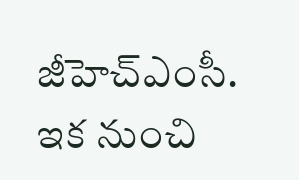జీహెచ్ఎంసీ. ఇక నుంచి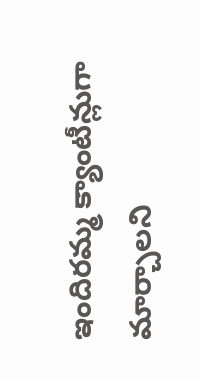ఇందిరమ్మ క్యాంటీన్లుగా మార్చాలని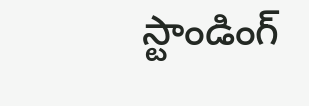స్టాండింగ్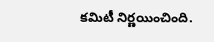కమిటీ నిర్ణయించింది.